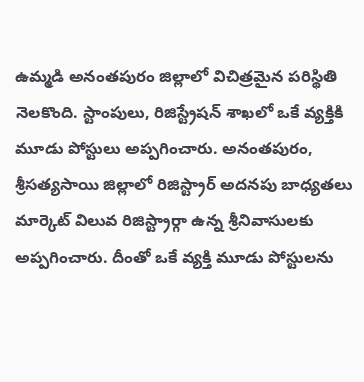ఉమ్మడి అనంతపురం జిల్లాలో విచిత్రమైన పరిస్థితి నెలకొంది. స్టాంపులు, రిజిస్ట్రేషన్ శాఖలో ఒకే వ్యక్తికి మూడు పోస్టులు అప్పగించారు. అనంతపురం, శ్రీసత్యసాయి జిల్లాలో రిజిస్ట్రార్ అదనపు బాధ్యతలు మార్కెట్ విలువ రిజిస్ట్రార్గా ఉన్న శ్రీనివాసులకు అప్పగించారు. దీంతో ఒకే వ్యక్తి మూడు పోస్టులను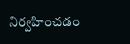నిర్వహించడం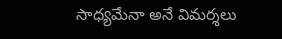సాధ్యమేనా అనే విమర్శలు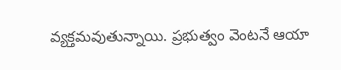వ్యక్తమవుతున్నాయి. ప్రభుత్వం వెంటనే ఆయా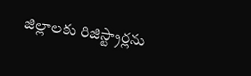జిల్లాలకు రిజిస్ట్రార్లను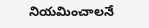నియమించాలనే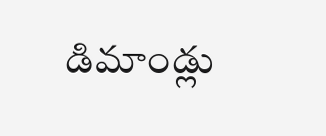డిమాండ్లు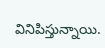వినిపిస్తున్నాయి.